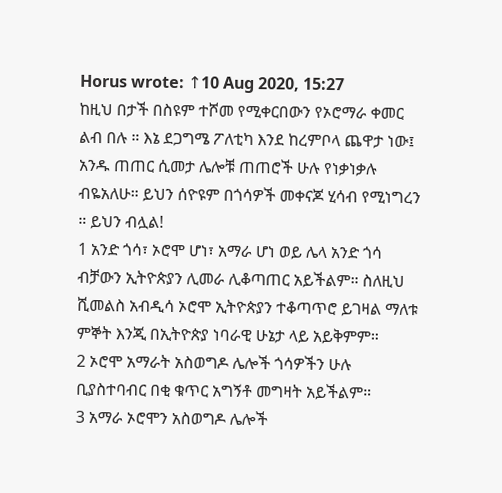Horus wrote: ↑10 Aug 2020, 15:27
ከዚህ በታች በስዩም ተሾመ የሚቀርበውን የኦሮማራ ቀመር ልብ በሉ ። እኔ ደጋግሜ ፖለቲካ እንደ ከረምቦላ ጨዋታ ነው፤ አንዱ ጠጠር ሲመታ ሌሎቹ ጠጠሮች ሁሉ የነቃነቃሉ ብዬአለሁ። ይህን ሰዮዩም በጎሳዎች መቀናጆ ሂሳብ የሚነግረን ። ይህን ብሏል!
1 አንድ ጎሳ፣ ኦሮሞ ሆነ፣ አማራ ሆነ ወይ ሌላ አንድ ጎሳ ብቻውን ኢትዮጵያን ሊመራ ሊቆጣጠር አይችልም። ስለዚህ ሺመልስ አብዲሳ ኦሮሞ ኢትዮጵያን ተቆጣጥሮ ይገዛል ማለቱ ምኞት እንጂ በኢትዮጵያ ነባራዊ ሁኔታ ላይ አይቅምም።
2 ኦሮሞ አማራት አስወግዶ ሌሎች ጎሳዎችን ሁሉ ቢያስተባብር በቂ ቁጥር አግኝቶ መግዛት አይችልም።
3 አማራ ኦሮሞን አስወግዶ ሌሎች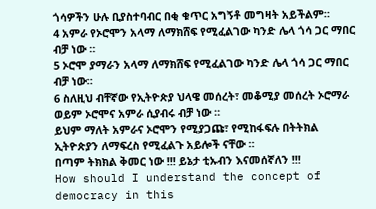ጎሳዎችን ሁሉ ቢያስተባብር በቂ ቁጥር አግኝቶ መግዛት አይችልም።
4 አምራ የኦሮሞን አላማ ለማክሸፍ የሚፈልገው ካንድ ሌላ ጎሳ ጋር ማበር ብቻ ነው ።
5 ኦሮሞ ያማራን አላማ ለማክሸፍ የሚፈልገው ካንድ ሌላ ጎሳ ጋር ማበር ብቻ ነው።
6 ስለዚህ ብቸኛው የኢትዮጵያ ህላዌ መሰረት፣ መቆሚያ መሰረት ኦሮማራ ወይም ኦሮሞና አምራ ሲያብሩ ብቻ ነው ።
ይህም ማለት አምራና ኦሮሞን የሚያጋጩ፣ የሚከፋፍሉ በትትክል ኢትዮጵያን ለማፍረስ የሚፈልጉ አይሎች ናቸው ።
በጣም ትክክል ቅመር ነው !!! ይኔታ ቲኡብን እናመሰኛለን !!!
How should I understand the concept of democracy in this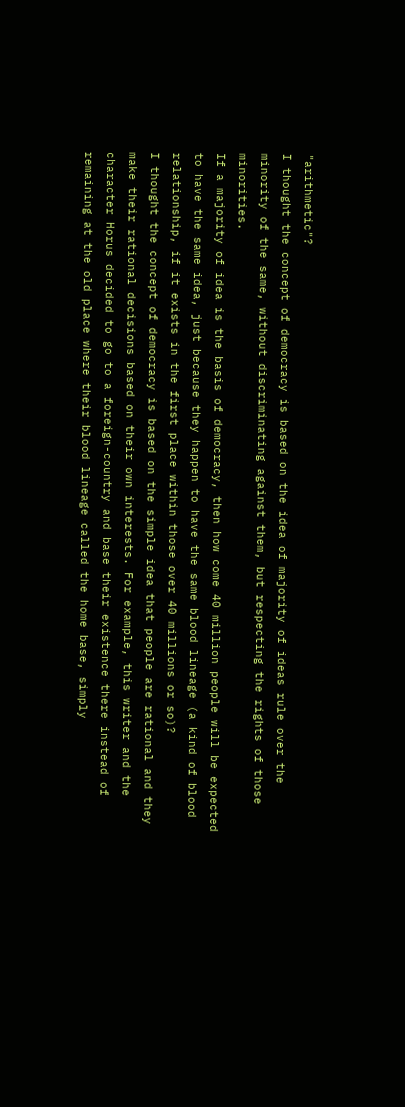"arithmetic"?
I thought the concept of democracy is based on the idea of majority of ideas rule over the minority of the same, without discriminating against them, but respecting the rights of those minorities.
If a majority of idea is the basis of democracy, then how come 40 million people will be expected to have the same idea, just because they happen to have the same blood lineage (a kind of blood relationship, if it exists in the first place within those over 40 millions or so)?
I thought the concept of democracy is based on the simple idea that people are rational and they make their rational decisions based on their own interests. For example, this writer and the character Horus decided to go to a foreign-country and base their existence there instead of remaining at the old place where their blood lineage called the home base, simply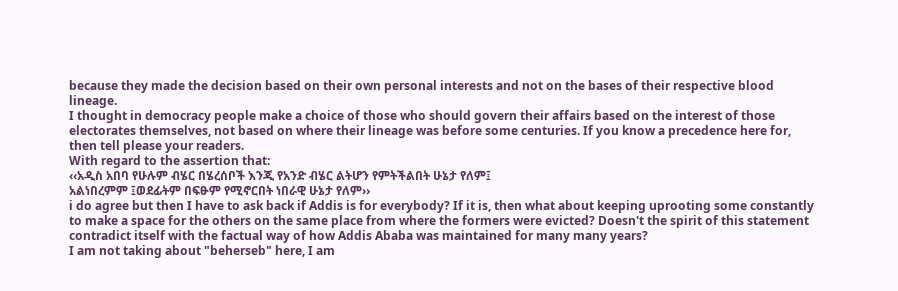because they made the decision based on their own personal interests and not on the bases of their respective blood lineage.
I thought in democracy people make a choice of those who should govern their affairs based on the interest of those electorates themselves, not based on where their lineage was before some centuries. If you know a precedence here for, then tell please your readers.
With regard to the assertion that:
‹‹አዲስ አበባ የሁሉም ብሄር በሄረሰቦች እንጂ የአንድ ብሄር ልትሆን የምትችልበት ሁኔታ የለም፤
አልነበረምም ፤ወደፊትም በፍፁም የሚኖርበት ነበራዊ ሁኔታ የለም››
i do agree but then I have to ask back if Addis is for everybody? If it is, then what about keeping uprooting some constantly to make a space for the others on the same place from where the formers were evicted? Doesn't the spirit of this statement contradict itself with the factual way of how Addis Ababa was maintained for many many years?
I am not taking about "beherseb" here, I am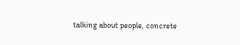talking about people, concrete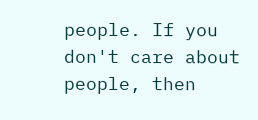people. If you don't care about people, then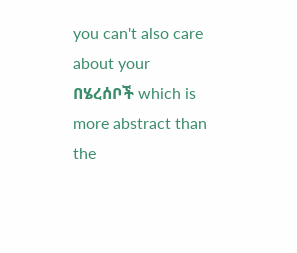you can't also care about your በሄረሰቦች which is more abstract than the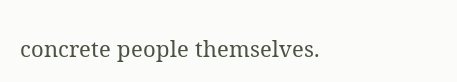concrete people themselves.